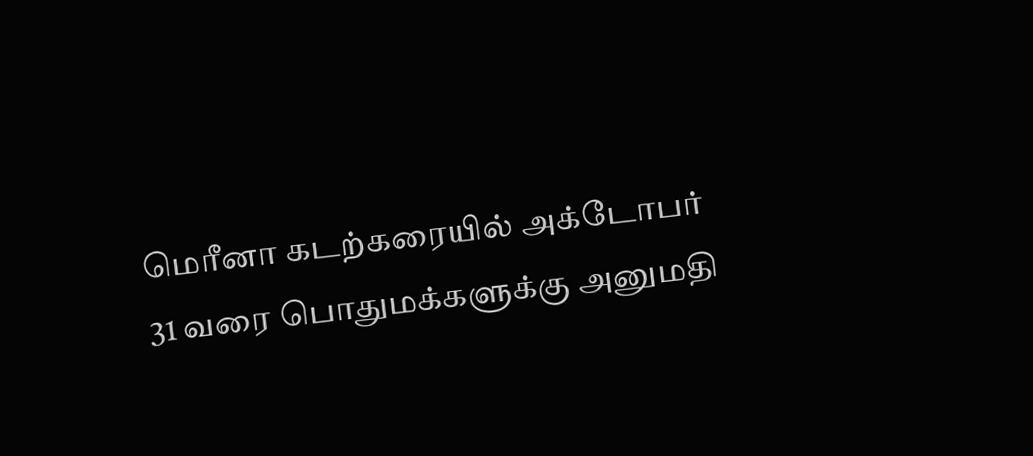மெரீனா கடற்கரையில் அக்டோபர் 31 வரை பொதுமக்களுக்கு அனுமதி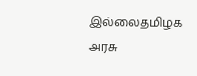இல்லைதமிழக அரசு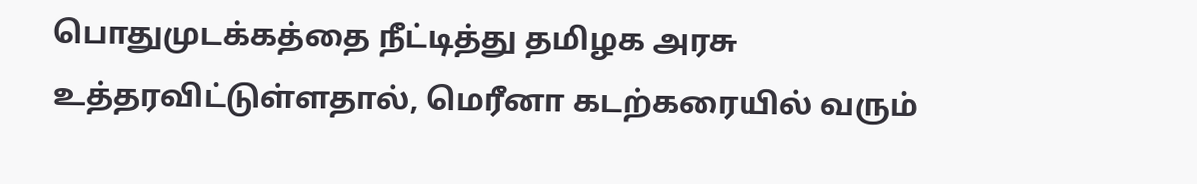பொதுமுடக்கத்தை நீட்டித்து தமிழக அரசு உத்தரவிட்டுள்ளதால், மெரீனா கடற்கரையில் வரும்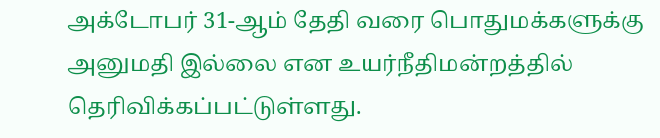அக்டோபர் 31-ஆம் தேதி வரை பொதுமக்களுக்கு அனுமதி இல்லை என உயர்நீதிமன்றத்தில் தெரிவிக்கப்பட்டுள்ளது.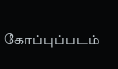கோப்புப்படம்